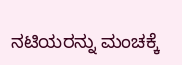ನಟಿಯರನ್ನು ಮಂಚಕ್ಕೆ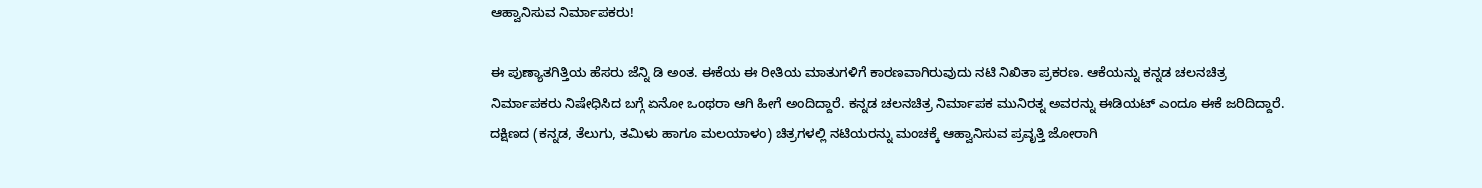ಆಹ್ವಾನಿಸುವ ನಿರ್ಮಾಪಕರು!

ಈ ಪುಣ್ಯಾತಗಿತ್ತಿಯ ಹೆಸರು ಜೆನ್ನಿ ಡಿ ಅಂತ. ಈಕೆಯ ಈ ರೀತಿಯ ಮಾತುಗಳಿಗೆ ಕಾರಣವಾಗಿರುವುದು ನಟಿ ನಿಖಿತಾ ಪ್ರಕರಣ. ಆಕೆಯನ್ನು ಕನ್ನಡ ಚಲನಚಿತ್ರ ನಿರ್ಮಾಪಕರು ನಿಷೇಧಿಸಿದ ಬಗ್ಗೆ ಏನೋ ಒಂಥರಾ ಆಗಿ ಹೀಗೆ ಅಂದಿದ್ದಾರೆ. ಕನ್ನಡ ಚಲನಚಿತ್ರ ನಿರ್ಮಾಪಕ ಮುನಿರತ್ನ ಅವರನ್ನು ಈಡಿಯಟ್ ಎಂದೂ ಈಕೆ ಜರಿದಿದ್ದಾರೆ.
ದಕ್ಷಿಣದ (ಕನ್ನಡ, ತೆಲುಗು, ತಮಿಳು ಹಾಗೂ ಮಲಯಾಳಂ) ಚಿತ್ರಗಳಲ್ಲಿ ನಟಿಯರನ್ನು ಮಂಚಕ್ಕೆ ಆಹ್ವಾನಿಸುವ ಪ್ರವೃತ್ತಿ ಜೋರಾಗಿ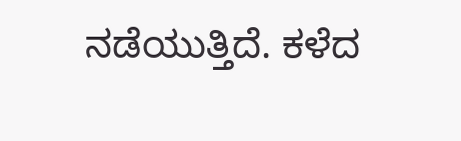ನಡೆಯುತ್ತಿದೆ. ಕಳೆದ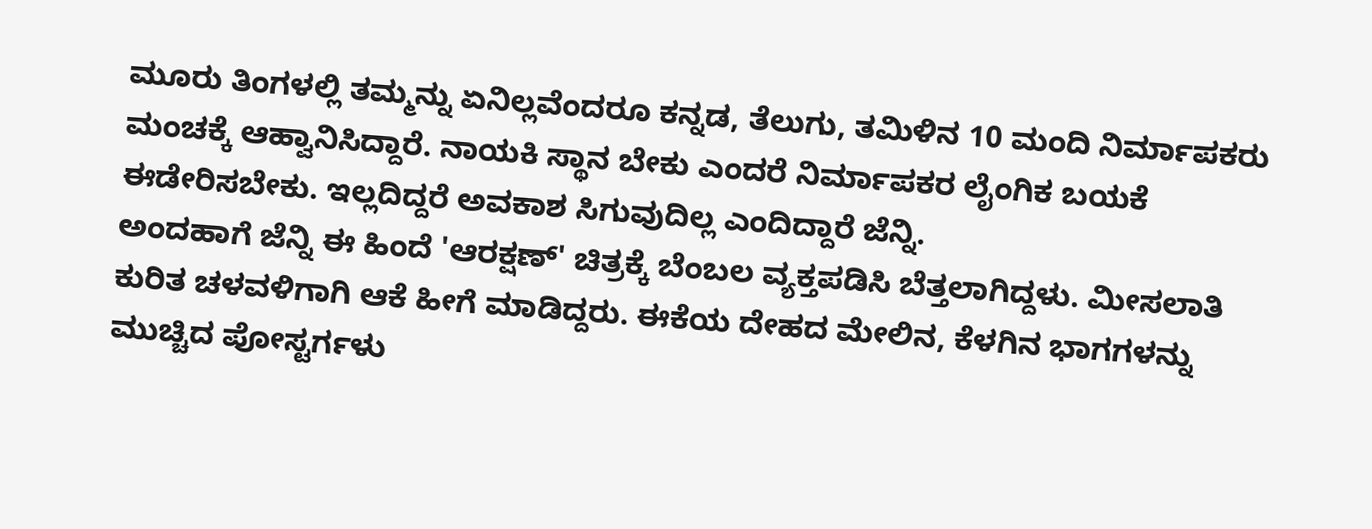ಮೂರು ತಿಂಗಳಲ್ಲಿ ತಮ್ಮನ್ನು ಏನಿಲ್ಲವೆಂದರೂ ಕನ್ನಡ, ತೆಲುಗು, ತಮಿಳಿನ 10 ಮಂದಿ ನಿರ್ಮಾಪಕರು ಮಂಚಕ್ಕೆ ಆಹ್ವಾನಿಸಿದ್ದಾರೆ. ನಾಯಕಿ ಸ್ಥಾನ ಬೇಕು ಎಂದರೆ ನಿರ್ಮಾಪಕರ ಲೈಂಗಿಕ ಬಯಕೆ ಈಡೇರಿಸಬೇಕು. ಇಲ್ಲದಿದ್ದರೆ ಅವಕಾಶ ಸಿಗುವುದಿಲ್ಲ ಎಂದಿದ್ದಾರೆ ಜೆನ್ನಿ.
ಅಂದಹಾಗೆ ಜೆನ್ನಿ ಈ ಹಿಂದೆ 'ಆರಕ್ಷಣ್' ಚಿತ್ರಕ್ಕೆ ಬೆಂಬಲ ವ್ಯಕ್ತಪಡಿಸಿ ಬೆತ್ತಲಾಗಿದ್ದಳು. ಮೀಸಲಾತಿ ಕುರಿತ ಚಳವಳಿಗಾಗಿ ಆಕೆ ಹೀಗೆ ಮಾಡಿದ್ದರು. ಈಕೆಯ ದೇಹದ ಮೇಲಿನ, ಕೆಳಗಿನ ಭಾಗಗಳನ್ನು ಮುಚ್ಚಿದ ಪೋಸ್ಟರ್ಗಳು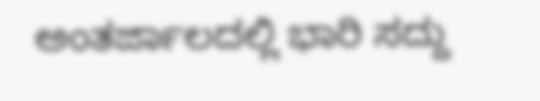ಅಂತರ್ಜಾಲದಲ್ಲಿ ಭಾರಿ ಸದ್ದು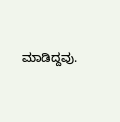ಮಾಡಿದ್ದವು.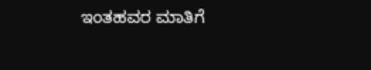ಇಂತಹವರ ಮಾತಿಗೆ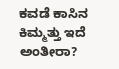ಕವಡೆ ಕಾಸಿನ ಕಿಮ್ಮತ್ತು ಇದೆ ಅಂತೀರಾ?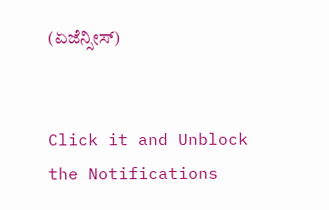(ಏಜೆನ್ಸೀಸ್)


Click it and Unblock the Notifications